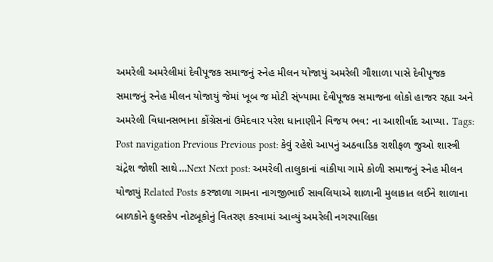અમરેલી અમરેલીમાં દેવીપૂજક સમાજનું સ્નેહ મીલન યોજાયું અમરેલી ગૌશાળા પાસે દેવીપૂજક સમાજનું સ્નેહ મીલન યોજાયું જેમાં ખૂબ જ મોટી સ્ંખ્યામા દેવીપૂજક સમાજના લોકો હાજર રહ્યા અને અમરેલી વિધાનસભાના કોંગ્રેસનાં ઉમેદવાર પરેશ ધાનાણીને વિજય ભવ: ના આશીર્વાદ આપ્યા. Tags: Post navigation Previous Previous post: કેવું રહેશે આપનું અઠવાડિક રાશીફળ જુઓ શાસ્ત્રી ચંદ્રેશ જોશી સાથે…Next Next post: અમરેલી તાલુકાનાં વાંકીયા ગામે કોળી સમાજનું સ્નેહ મીલન યોજાયું Related Posts કરજાળા ગામના નાગજીભાઈ સાવલિયાએ શાળાની મુલાકાત લઈને શાળાના બાળકોને ફુલસ્કેપ નોટબૂકોનું વિતરણ કરવામાં આવ્યું અમરેલી નગરપાલિકા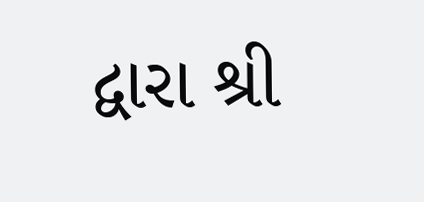દ્વારા શ્રી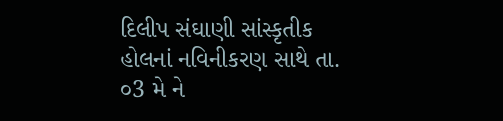દિલીપ સંઘાણી સાંસ્કૃતીક હોલનાં નવિનીકરણ સાથે તા. ૦3 મે ને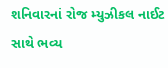શનિવારનાં રોજ મ્યુઝીકલ નાઈટ સાથે ભવ્ય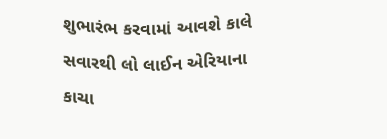શુભારંભ કરવામાં આવશે કાલે સવારથી લો લાઈન એરિયાના કાચા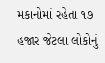મકાનોમાં રહેતા ૧૭ હજાર જેટલા લોકોનું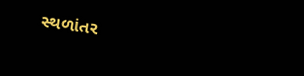સ્થળાંતર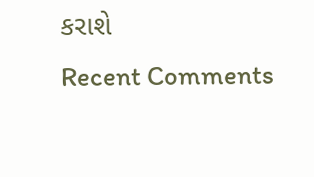કરાશે
Recent Comments